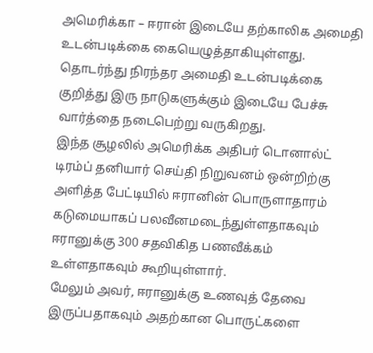அமெரிக்கா – ஈரான் இடையே தற்காலிக அமைதி உடன்படிக்கை கையெழுத்தாகியுள்ளது. தொடர்ந்து நிரந்தர அமைதி உடன்படிக்கை குறித்து இரு நாடுகளுக்கும் இடையே பேச்சு வார்த்தை நடைபெற்று வருகிறது.
இந்த சூழலில் அமெரிக்க அதிபர் டொனால்ட் டிரம்ப் தனியார் செய்தி நிறுவனம் ஒன்றிற்கு அளித்த பேட்டியில் ஈரானின் பொருளாதாரம் கடுமையாகப் பலவீனமடைந்துள்ளதாகவும் ஈரானுக்கு 300 சதவிகித பணவீக்கம் உள்ளதாகவும் கூறியுள்ளார்.
மேலும் அவர், ஈரானுக்கு உணவுத் தேவை இருப்பதாகவும் அதற்கான பொருட்களை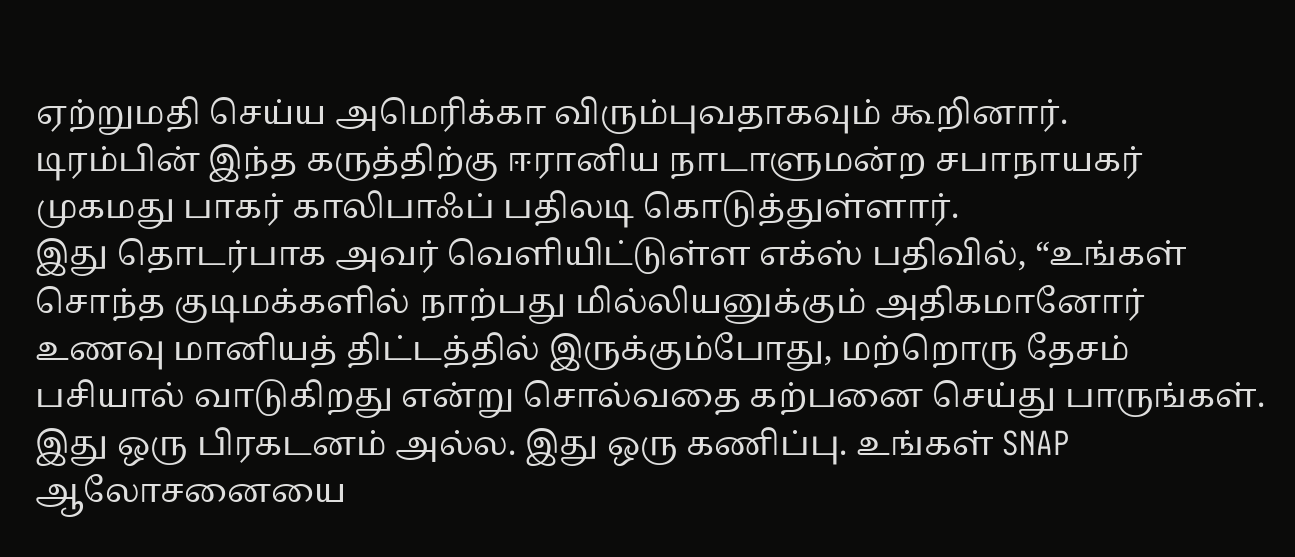ஏற்றுமதி செய்ய அமெரிக்கா விரும்புவதாகவும் கூறினார்.
டிரம்பின் இந்த கருத்திற்கு ஈரானிய நாடாளுமன்ற சபாநாயகர் முகமது பாகர் காலிபாஃப் பதிலடி கொடுத்துள்ளார்.
இது தொடர்பாக அவர் வெளியிட்டுள்ள எக்ஸ் பதிவில், “உங்கள் சொந்த குடிமக்களில் நாற்பது மில்லியனுக்கும் அதிகமானோர் உணவு மானியத் திட்டத்தில் இருக்கும்போது, மற்றொரு தேசம் பசியால் வாடுகிறது என்று சொல்வதை கற்பனை செய்து பாருங்கள். இது ஒரு பிரகடனம் அல்ல. இது ஒரு கணிப்பு. உங்கள் SNAP ஆலோசனையை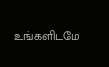உங்களிடமே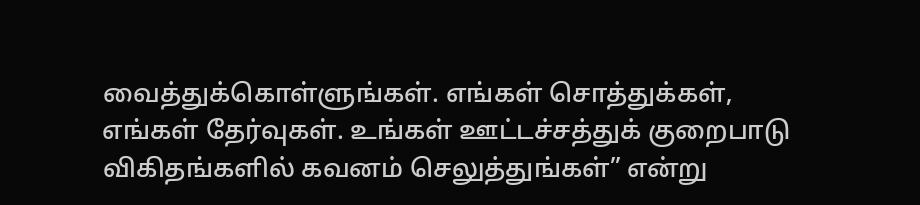வைத்துக்கொள்ளுங்கள். எங்கள் சொத்துக்கள், எங்கள் தேர்வுகள். உங்கள் ஊட்டச்சத்துக் குறைபாடு விகிதங்களில் கவனம் செலுத்துங்கள்” என்று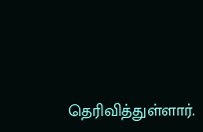தெரிவித்துள்ளார்.